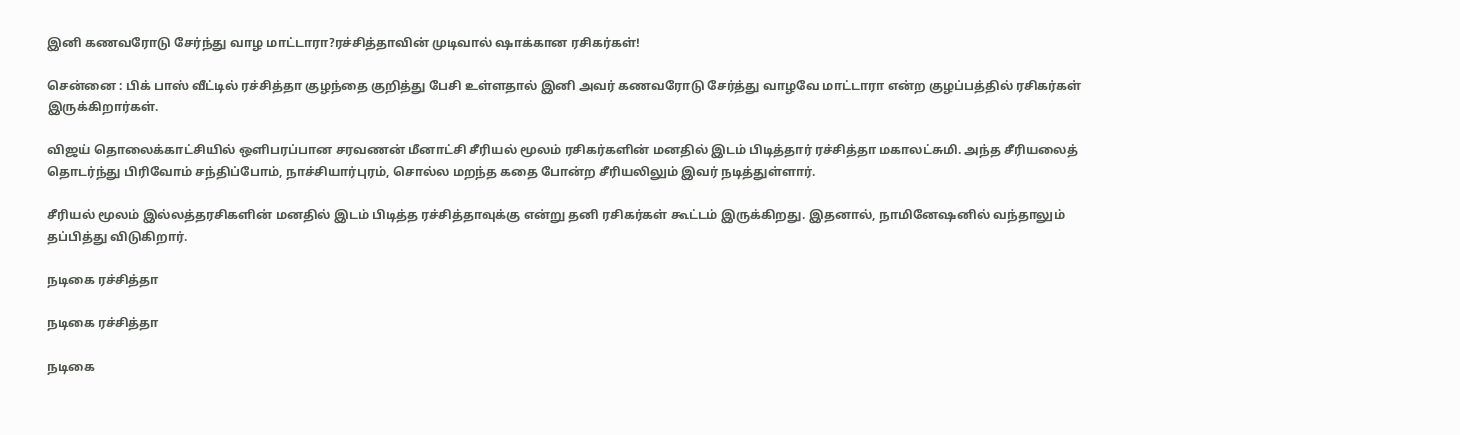இனி கணவரோடு சேர்ந்து வாழ மாட்டாரா?ரச்சித்தாவின் முடிவால் ஷாக்கான ரசிகர்கள்!

சென்னை : பிக் பாஸ் வீட்டில் ரச்சித்தா குழந்தை குறித்து பேசி உள்ளதால் இனி அவர் கணவரோடு சேர்த்து வாழவே மாட்டாரா என்ற குழப்பத்தில் ரசிகர்கள் இருக்கிறார்கள்.

விஜய் தொலைக்காட்சியில் ஒளிபரப்பான சரவணன் மீனாட்சி சீரியல் மூலம் ரசிகர்களின் மனதில் இடம் பிடித்தார் ரச்சித்தா மகாலட்சுமி. அந்த சீரியலைத் தொடர்ந்து பிரிவோம் சந்திப்போம், நாச்சியார்புரம், சொல்ல மறந்த கதை போன்ற சீரியலிலும் இவர் நடித்துள்ளார்.

சீரியல் மூலம் இல்லத்தரசிகளின் மனதில் இடம் பிடித்த ரச்சித்தாவுக்கு என்று தனி ரசிகர்கள் கூட்டம் இருக்கிறது. இதனால், நாமினேஷனில் வந்தாலும் தப்பித்து விடுகிறார்.

நடிகை ரச்சித்தா

நடிகை ரச்சித்தா

நடிகை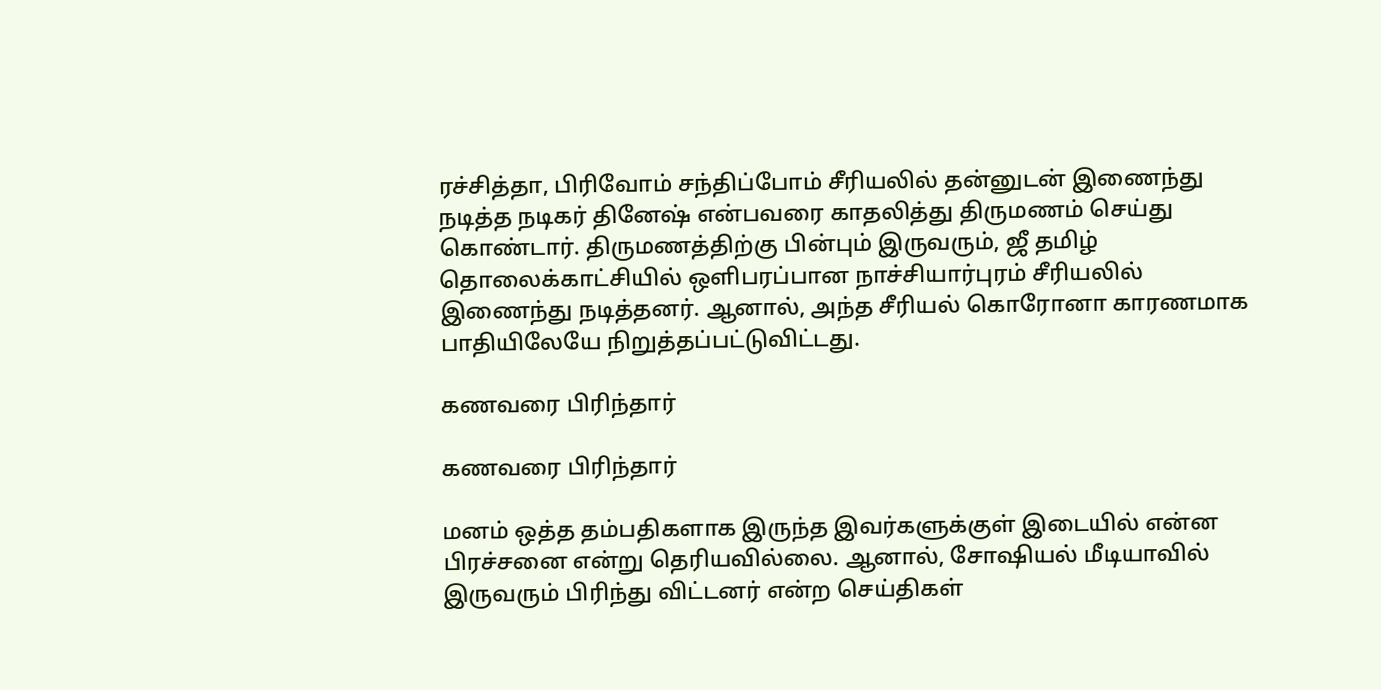ரச்சித்தா, பிரிவோம் சந்திப்போம் சீரியலில் தன்னுடன் இணைந்து நடித்த நடிகர் தினேஷ் என்பவரை காதலித்து திருமணம் செய்து கொண்டார். திருமணத்திற்கு பின்பும் இருவரும், ஜீ தமிழ் தொலைக்காட்சியில் ஒளிபரப்பான நாச்சியார்புரம் சீரியலில் இணைந்து நடித்தனர். ஆனால், அந்த சீரியல் கொரோனா காரணமாக பாதியிலேயே நிறுத்தப்பட்டுவிட்டது.

கணவரை பிரிந்தார்

கணவரை பிரிந்தார்

மனம் ஒத்த தம்பதிகளாக இருந்த இவர்களுக்குள் இடையில் என்ன பிரச்சனை என்று தெரியவில்லை. ஆனால், சோஷியல் மீடியாவில் இருவரும் பிரிந்து விட்டனர் என்ற செய்திகள்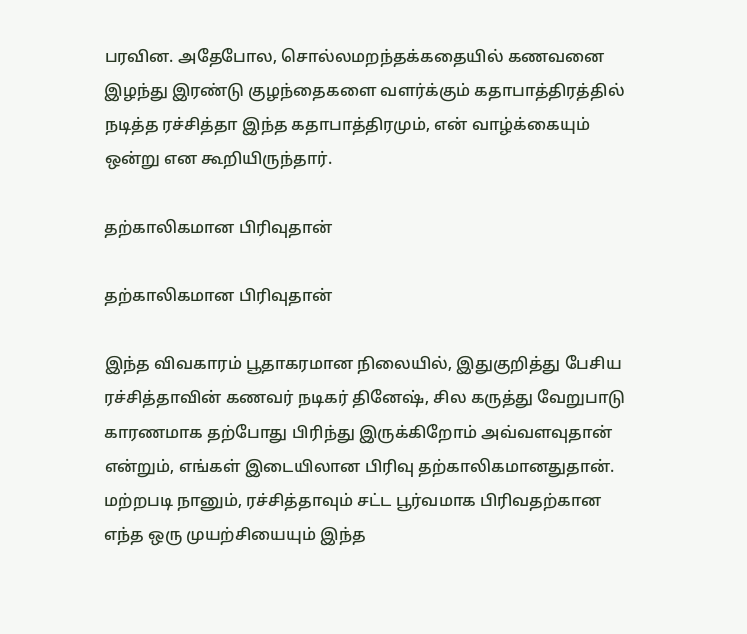பரவின. அதேபோல, சொல்லமறந்தக்கதையில் கணவனை இழந்து இரண்டு குழந்தைகளை வளர்க்கும் கதாபாத்திரத்தில் நடித்த ரச்சித்தா இந்த கதாபாத்திரமும், என் வாழ்க்கையும் ஒன்று என கூறியிருந்தார்.

தற்காலிகமான பிரிவுதான்

தற்காலிகமான பிரிவுதான்

இந்த விவகாரம் பூதாகரமான நிலையில், இதுகுறித்து பேசிய ரச்சித்தாவின் கணவர் நடிகர் தினேஷ், சில கருத்து வேறுபாடு காரணமாக தற்போது பிரிந்து இருக்கிறோம் அவ்வளவுதான் என்றும், எங்கள் இடையிலான பிரிவு தற்காலிகமானதுதான். மற்றபடி நானும், ரச்சித்தாவும் சட்ட பூர்வமாக பிரிவதற்கான எந்த ஒரு முயற்சியையும் இந்த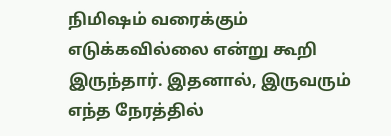நிமிஷம் வரைக்கும் எடுக்கவில்லை என்று கூறி இருந்தார். இதனால், இருவரும் எந்த நேரத்தில்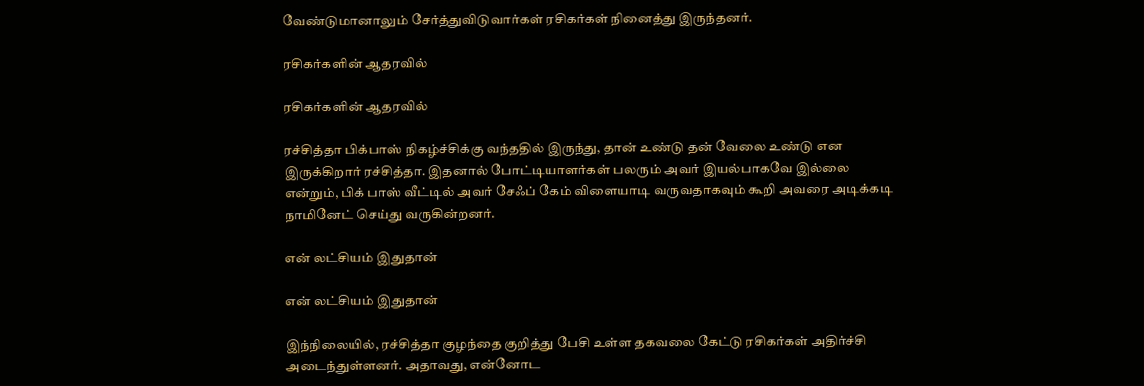வேண்டுமானாலும் சேர்த்துவிடுவார்கள் ரசிகர்கள் நினைத்து இருந்தனர்.

ரசிகர்களின் ஆதரவில்

ரசிகர்களின் ஆதரவில்

ரச்சித்தா பிக்பாஸ் நிகழ்ச்சிக்கு வந்ததில் இருந்து, தான் உண்டு தன் வேலை உண்டு என இருக்கிறார் ரச்சித்தா. இதனால் போட்டியாளர்கள் பலரும் அவர் இயல்பாகவே இல்லை என்றும், பிக் பாஸ் வீட்டில் அவர் சேஃப் கேம் விளையாடி வருவதாகவும் கூறி அவரை அடிக்கடி நாமினேட் செய்து வருகின்றனர்.

என் லட்சியம் இதுதான்

என் லட்சியம் இதுதான்

இந்நிலையில், ரச்சித்தா குழந்தை குறித்து பேசி உள்ள தகவலை கேட்டு ரசிகர்கள் அதிர்ச்சி அடைந்துள்ளனர். அதாவது, என்னோட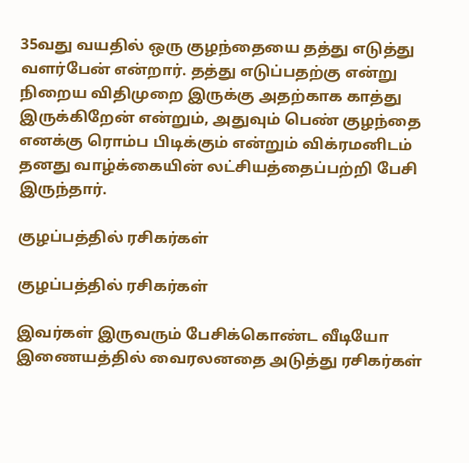35வது வயதில் ஒரு குழந்தையை தத்து எடுத்து வளர்பேன் என்றார். தத்து எடுப்பதற்கு என்று நிறைய விதிமுறை இருக்கு அதற்காக காத்து இருக்கிறேன் என்றும், அதுவும் பெண் குழந்தை எனக்கு ரொம்ப பிடிக்கும் என்றும் விக்ரமனிடம் தனது வாழ்க்கையின் லட்சியத்தைப்பற்றி பேசி இருந்தார்.

குழப்பத்தில் ரசிகர்கள்

குழப்பத்தில் ரசிகர்கள்

இவர்கள் இருவரும் பேசிக்கொண்ட வீடியோ இணையத்தில் வைரலனதை அடுத்து ரசிகர்கள்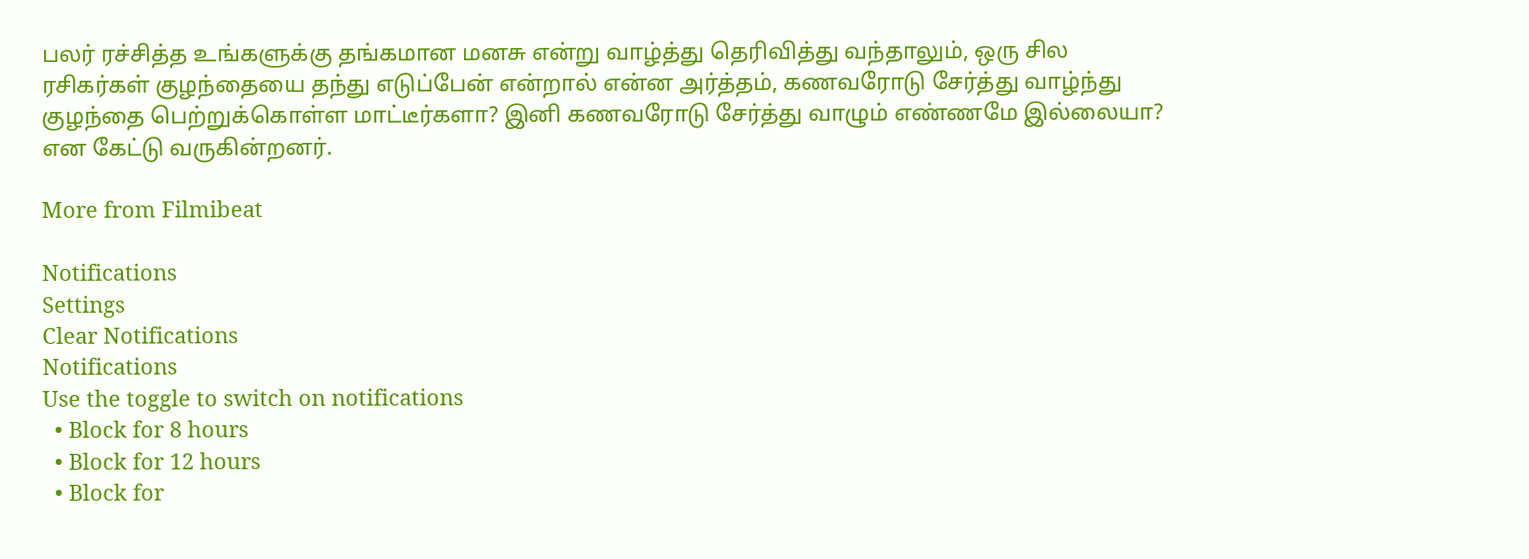பலர் ரச்சித்த உங்களுக்கு தங்கமான மனசு என்று வாழ்த்து தெரிவித்து வந்தாலும், ஒரு சில ரசிகர்கள் குழந்தையை தந்து எடுப்பேன் என்றால் என்ன அர்த்தம், கணவரோடு சேர்த்து வாழ்ந்து குழந்தை பெற்றுக்கொள்ள மாட்டீர்களா? இனி கணவரோடு சேர்த்து வாழும் எண்ணமே இல்லையா? என கேட்டு வருகின்றனர்.

More from Filmibeat

Notifications
Settings
Clear Notifications
Notifications
Use the toggle to switch on notifications
  • Block for 8 hours
  • Block for 12 hours
  • Block for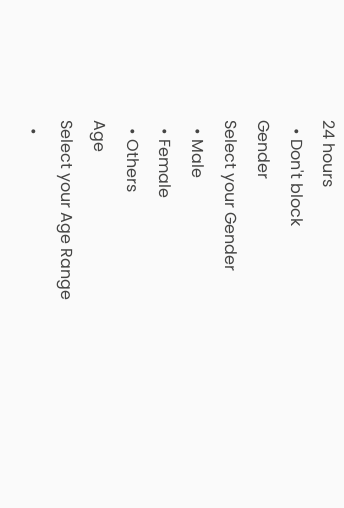24 hours
  • Don't block
Gender
Select your Gender
  • Male
  • Female
  • Others
Age
Select your Age Range
  •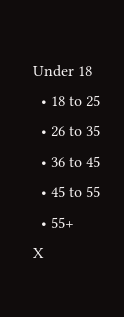Under 18
  • 18 to 25
  • 26 to 35
  • 36 to 45
  • 45 to 55
  • 55+
X